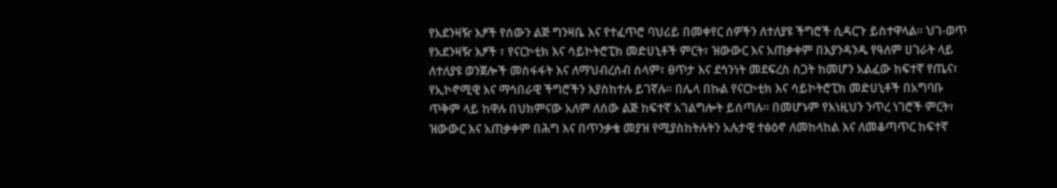የአደንዛዥ እፆች የሰውን ልጅ ግንዛቤ እና የተፈጥሮ ባህሪይ በመቀየር ሰዎችን ለተለያዩ ችግሮች ሲዳርጉ ይስተዋላል። ህገ-ወጥ የአደንዛዥ እፆች ፣ የናርኮቲክ እና ሳይኮትሮፒክ መድሀኒቶች ምርት፣ ዝውውር እና አጠቃቀም በእያንዳንዱ የዓለም ሀገራት ላይ ለተለያዩ ወንጀሎች መስፋፋት እና ለማህብረሰብ ሰላም፣ ፀጥታ እና ደኅንነት መደፍረስ ስጋት ከመሆን አልፈው ከፍተኛ የጤና፣ የኢኮኖሚዊ እና ማኅበራዊ ችግሮችን እያስከተሉ ይገኛሉ፡፡ በሌላ በኩል የናርኮቲክ እና ሳይኮትሮፒክ መድሀኒቶች በአግባቡ ጥቅም ላይ ከዋሉ በህክምናው አለም ለሰው ልጅ ከፍተኛ አገልግሎት ይሰጣሉ፡፡ በመሆኑም የእነዚህን ንጥረ ነገሮች ምርት፣ ዝውውር እና አጠቃቀም በሕግ እና በጥንቃቄ መያዝ የሚያስከትሉትን አሉታዊ ተፅዕኖ ለመከላከል እና ለመቆጣጥር ከፍተኛ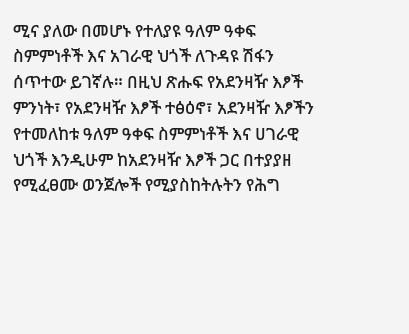ሚና ያለው በመሆኑ የተለያዩ ዓለም ዓቀፍ ስምምነቶች እና አገራዊ ህጎች ለጉዳዩ ሽፋን ሰጥተው ይገኛሉ። በዚህ ጽሑፍ የአደንዛዥ እፆች ምንነት፣ የአደንዛዥ እፆች ተፅዕኖ፣ አደንዛዥ እፆችን የተመለከቱ ዓለም ዓቀፍ ስምምነቶች እና ሀገራዊ ህጎች እንዲሁም ከአደንዛዥ እፆች ጋር በተያያዘ የሚፈፀሙ ወንጀሎች የሚያስከትሉትን የሕግ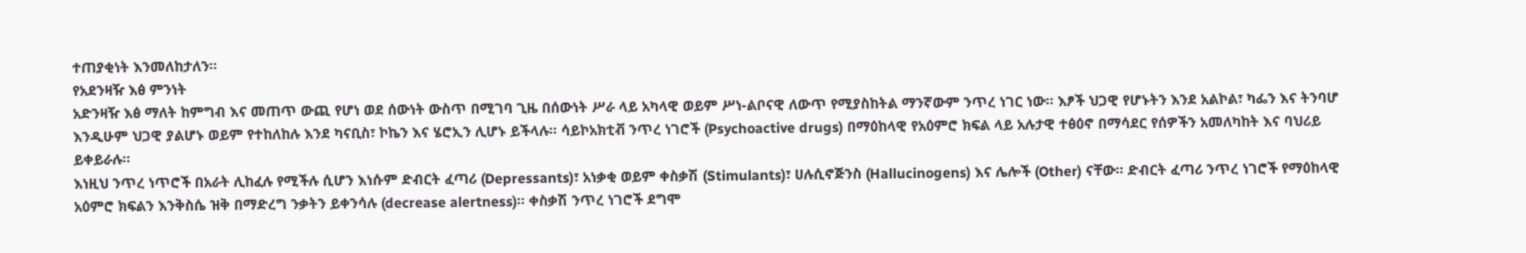ተጠያቂነት እንመለከታለን።
የአደንዛዥ እፅ ምንነት
አድንዛዥ እፅ ማለት ከምግብ እና መጠጥ ውጪ የሆነ ወደ ሰውነት ውስጥ በሚገባ ጊዜ በሰውነት ሥራ ላይ አካላዊ ወይም ሥነ-ልቦናዊ ለውጥ የሚያስከትል ማንኛውም ንጥረ ነገር ነው፡፡ እፆች ህጋዊ የሆኑትን እንደ አልኮል፣ ካፌን እና ትንባሆ እንዲሁም ህጋዊ ያልሆኑ ወይም የተከለከሉ እንደ ካናቢስ፣ ኮኬን እና ሄሮኢን ሊሆኑ ይችላሉ፡፡ ሳይኮአክቲቭ ንጥረ ነገሮች (Psychoactive drugs) በማዕከላዊ የአዕምሮ ክፍል ላይ አሉታዊ ተፅዕኖ በማሳደር የሰዎችን አመለካከት እና ባህሪይ ይቀይራሉ፡፡
እነዚህ ንጥረ ነጥሮች በአራት ሊከፈሉ የሚችሉ ሲሆን እነሱም ድብርት ፈጣሪ (Depressants)፣ አነቃቂ ወይም ቀስቃሽ (Stimulants)፣ ሀሉሲኖጅንስ (Hallucinogens) እና ሌሎች (Other) ናቸው፡፡ ድብርት ፈጣሪ ንጥረ ነገሮች የማዕከላዊ አዕምሮ ክፍልን እንቅስሴ ዝቅ በማድረግ ንቃትን ይቀንሳሉ (decrease alertness)፡፡ ቀስቃሽ ንጥረ ነገሮች ደግሞ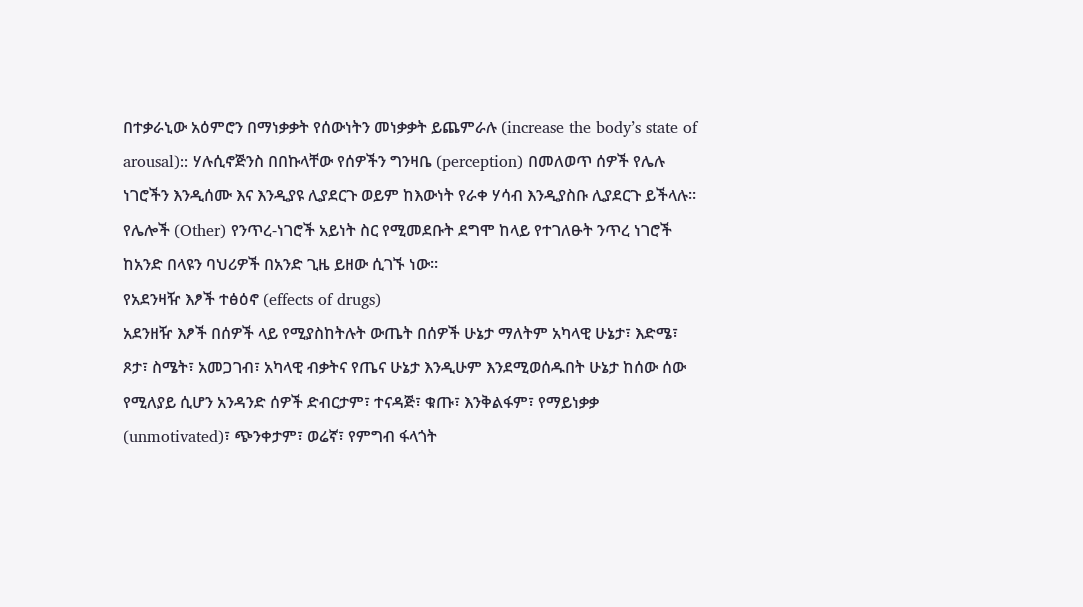በተቃራኒው አዕምሮን በማነቃቃት የሰውነትን መነቃቃት ይጨምራሉ (increase the body’s state of arousal):: ሃሉሲኖጅንስ በበኩላቸው የሰዎችን ግንዛቤ (perception) በመለወጥ ሰዎች የሌሉ ነገሮችን እንዲሰሙ እና እንዲያዩ ሊያደርጉ ወይም ከእውነት የራቀ ሃሳብ እንዲያስቡ ሊያደርጉ ይችላሉ፡፡ የሌሎች (Other) የንጥረ-ነገሮች አይነት ስር የሚመደቡት ደግሞ ከላይ የተገለፁት ንጥረ ነገሮች ከአንድ በላዩን ባህሪዎች በአንድ ጊዜ ይዘው ሲገኙ ነው፡፡
የአደንዛዥ እፆች ተፅዕኖ (effects of drugs)
አደንዘዥ እፆች በሰዎች ላይ የሚያስከትሉት ውጤት በሰዎች ሁኔታ ማለትም አካላዊ ሁኔታ፣ እድሜ፣ ጾታ፣ ስሜት፣ አመጋገብ፣ አካላዊ ብቃትና የጤና ሁኔታ እንዲሁም እንደሚወሰዱበት ሁኔታ ከሰው ሰው የሚለያይ ሲሆን አንዳንድ ሰዎች ድብርታም፣ ተናዳጅ፣ ቁጡ፣ እንቅልፋም፣ የማይነቃቃ (unmotivated)፣ ጭንቀታም፣ ወሬኛ፣ የምግብ ፋላጎት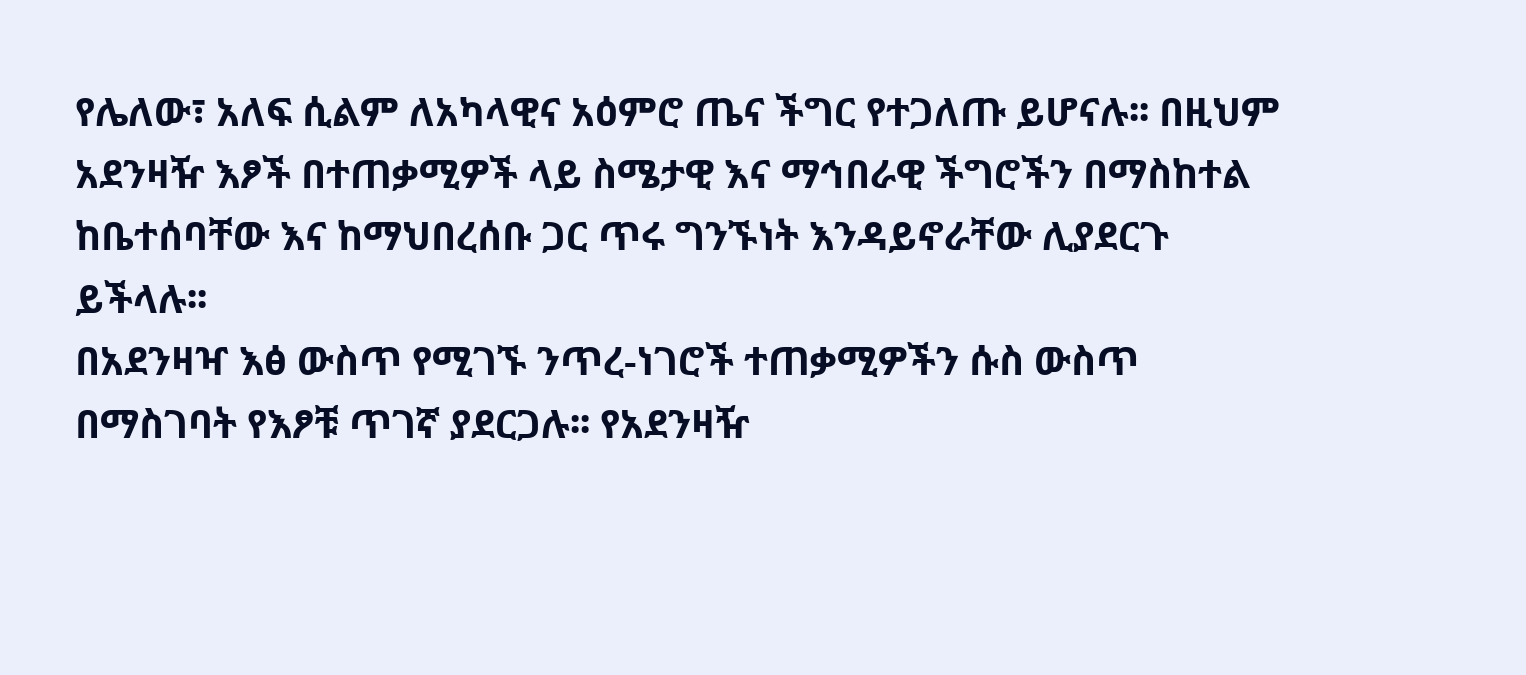የሌለው፣ አለፍ ሲልም ለአካላዊና አዕምሮ ጤና ችግር የተጋለጡ ይሆናሉ፡፡ በዚህም አደንዛዥ እፆች በተጠቃሚዎች ላይ ስሜታዊ እና ማኅበራዊ ችግሮችን በማስከተል ከቤተሰባቸው እና ከማህበረሰቡ ጋር ጥሩ ግንኙነት እንዳይኖራቸው ሊያደርጉ ይችላሉ፡፡
በአደንዛዣ እፅ ውስጥ የሚገኙ ንጥረ-ነገሮች ተጠቃሚዎችን ሱስ ውስጥ በማስገባት የእፆቹ ጥገኛ ያደርጋሉ፡፡ የአደንዛዥ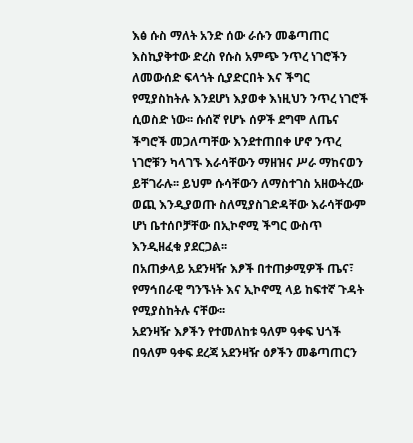እፅ ሱስ ማለት አንድ ሰው ራሱን መቆጣጠር እስኪያቅተው ድረስ የሱስ አምጭ ንጥረ ነገሮችን ለመውሰድ ፍላጎት ሲያድርበት እና ችግር የሚያስከትሉ እንደሆነ እያወቀ እነዚህን ንጥረ ነገሮች ሲወስድ ነው፡፡ ሱሰኛ የሆኑ ሰዎች ደግሞ ለጤና ችግሮች መጋለጣቸው እንደተጠበቀ ሆኖ ንጥረ ነገሮቹን ካላገኙ እራሳቸውን ማዘዝና ሥራ ማከናወን ይቸገራሉ፡፡ ይህም ሱሳቸውን ለማስተገስ አዘውትረው ወጪ እንዲያወጡ ስለሚያስገድዳቸው እራሳቸውም ሆነ ቤተሰቦቻቸው በኢኮኖሚ ችግር ውስጥ እንዲዘፈቁ ያደርጋል፡፡
በአጠቃላይ አደንዛዥ እፆች በተጠቃሚዎች ጤና፣ የማኅበራዊ ግንኙነት እና ኢኮኖሚ ላይ ከፍተኛ ጉዳት የሚያስከትሉ ናቸው፡፡
አደንዛዥ እፆችን የተመለከቱ ዓለም ዓቀፍ ህጎች
በዓለም ዓቀፍ ደረጃ አደንዛዥ ዕፆችን መቆጣጠርን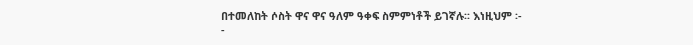በተመለከት ሶስት ዋና ዋና ዓለም ዓቀፍ ስምምነቶች ይገኛሉ፡፡ እነዚህም ፡-
-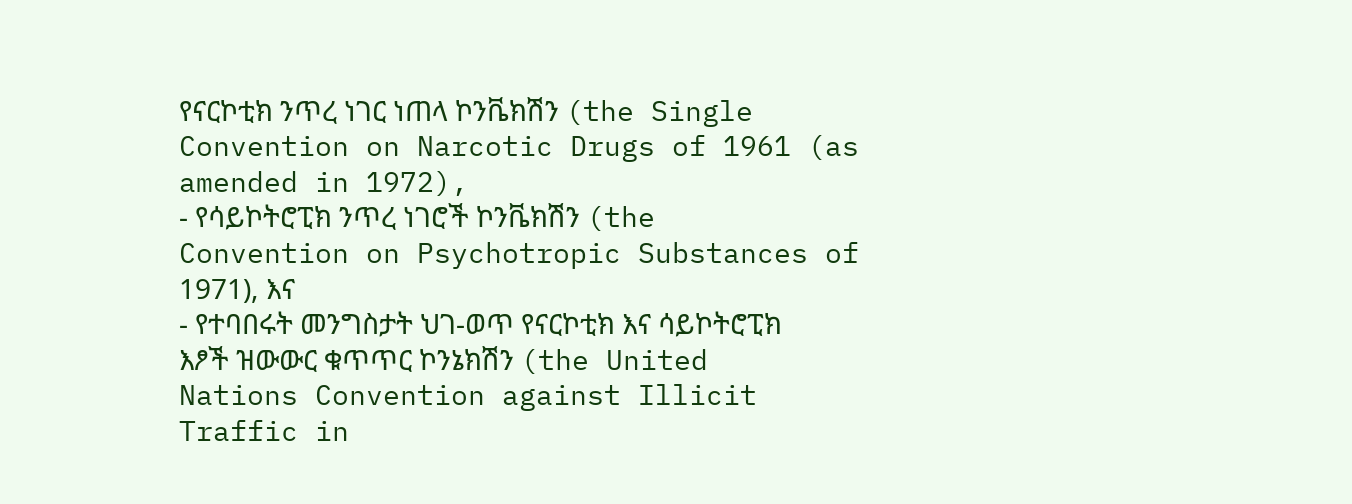የናርኮቲክ ንጥረ ነገር ነጠላ ኮንቬክሽን (the Single Convention on Narcotic Drugs of 1961 (as amended in 1972),
- የሳይኮትሮፒክ ንጥረ ነገሮች ኮንቬክሽን (the Convention on Psychotropic Substances of 1971), እና
- የተባበሩት መንግስታት ህገ-ወጥ የናርኮቲክ እና ሳይኮትሮፒክ እፆች ዝውውር ቁጥጥር ኮንኔክሽን (the United Nations Convention against Illicit Traffic in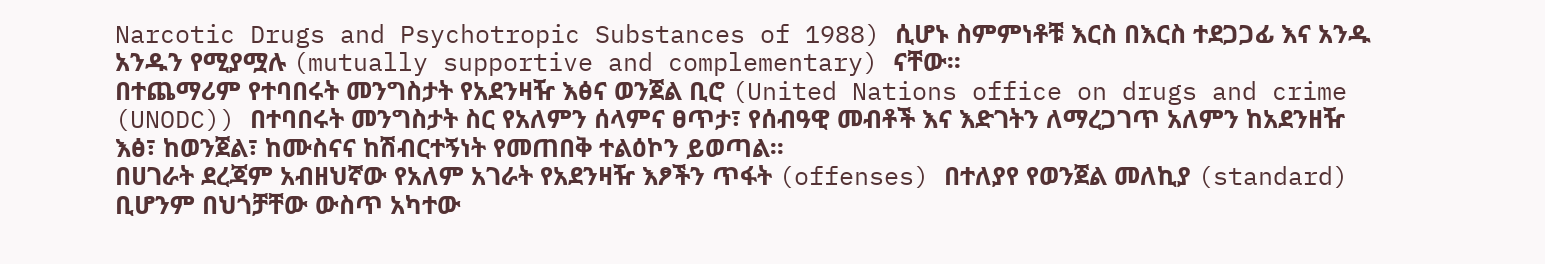Narcotic Drugs and Psychotropic Substances of 1988) ሲሆኑ ስምምነቶቹ እርስ በእርስ ተደጋጋፊ እና አንዱ አንዱን የሚያሟሉ (mutually supportive and complementary) ናቸው፡፡
በተጨማሪም የተባበሩት መንግስታት የአደንዛዥ እፅና ወንጀል ቢሮ (United Nations office on drugs and crime (UNODC)) በተባበሩት መንግስታት ስር የአለምን ሰላምና ፀጥታ፣ የሰብዓዊ መብቶች እና እድገትን ለማረጋገጥ አለምን ከአደንዘዥ እፅ፣ ከወንጀል፣ ከሙስናና ከሽብርተኝነት የመጠበቅ ተልዕኮን ይወጣል፡፡
በሀገራት ደረጃም አብዘህኛው የአለም አገራት የአደንዛዥ እፆችን ጥፋት (offenses) በተለያየ የወንጀል መለኪያ (standard) ቢሆንም በህጎቻቸው ውስጥ አካተው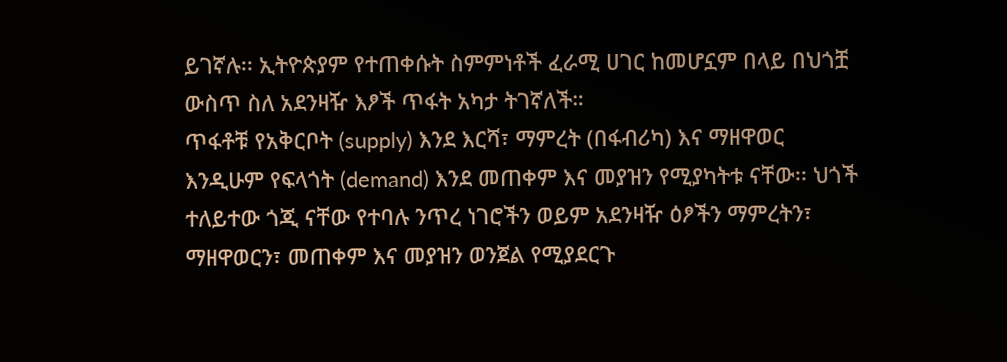ይገኛሉ፡፡ ኢትዮጵያም የተጠቀሱት ስምምነቶች ፈራሚ ሀገር ከመሆኗም በላይ በህጎቿ ውስጥ ስለ አደንዛዥ እፆች ጥፋት አካታ ትገኛለች።
ጥፋቶቹ የአቅርቦት (supply) እንደ እርሻ፣ ማምረት (በፋብሪካ) እና ማዘዋወር እንዲሁም የፍላጎት (demand) እንደ መጠቀም እና መያዝን የሚያካትቱ ናቸው፡፡ ህጎች ተለይተው ጎጂ ናቸው የተባሉ ንጥረ ነገሮችን ወይም አደንዛዥ ዕፆችን ማምረትን፣ ማዘዋወርን፣ መጠቀም እና መያዝን ወንጀል የሚያደርጉ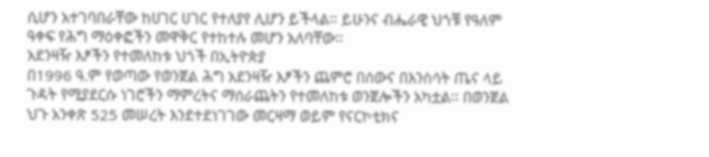ሲሆን አተገባበራቸው ከሀገር ሀገር የተለያየ ሊሆን ይችላል፡፡ ይሁንና ብሔራዊ ህጎቹ የዓለም ዓቀፍ የሕግ ማዕቀፎችን መዋቅር የተከተሉ መሆን አለባቸው፡፡
አደንዛዥ እፆችን የተመለከቱ ህጎች በኢትዮጵያ
በ1996 ዓ.ም የወጣው የወንጀል ሕግ አደንዛዥ እፆችን ጨምሮ በሰውና በእንስሳት ጤና ላይ ጉዳት የሚያደርሱ ነገሮችን ማምረትና ማሰራጨትን የተመለከቱ ወንጀሎችን አካቷል፡፡ በወንጀል ህጉ አንቀጽ 525 መሠረት እንደተደነገገው መርዛማ ወይም የናርኮቲክና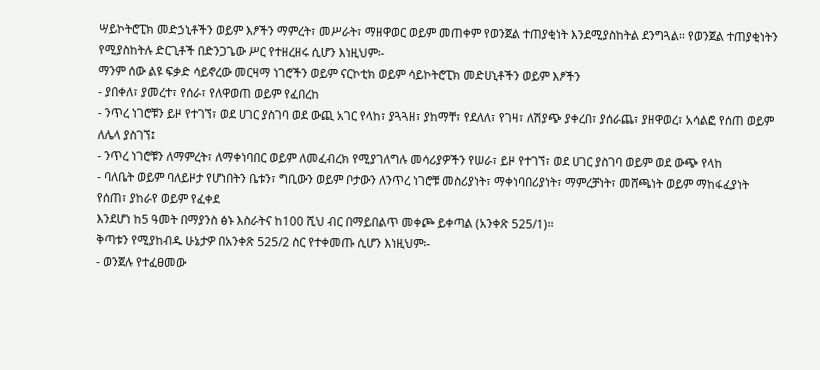ሣይኮትሮፒክ መድኃኒቶችን ወይም እፆችን ማምረት፣ መሥራት፣ ማዘዋወር ወይም መጠቀም የወንጀል ተጠያቂነት እንደሚያስከትል ደንግጓል፡፡ የወንጀል ተጠያቂነትን የሚያስከትሉ ድርጊቶች በድንጋጌው ሥር የተዘረዘሩ ሲሆን እነዚህም፡-
ማንም ሰው ልዩ ፍቃድ ሳይኖረው መርዛማ ነገሮችን ወይም ናርኮቲክ ወይም ሳይኮትሮፒክ መድሀኒቶችን ወይም እፆችን
- ያበቀለ፣ ያመረተ፣ የሰራ፣ የለዋወጠ ወይም የፈበረከ
- ንጥረ ነገሮቹን ይዞ የተገኘ፣ ወደ ሀገር ያስገባ ወደ ውጪ አገር የላከ፣ ያጓጓዘ፣ ያከማቸ፣ የደለለ፣ የገዛ፣ ለሽያጭ ያቀረበ፣ ያሰራጨ፣ ያዘዋወረ፣ አሳልፎ የሰጠ ወይም ለሌላ ያስገኘ፤
- ንጥረ ነገሮቹን ለማምረት፣ ለማቀነባበር ወይም ለመፈብረክ የሚያገለግሉ መሳሪያዎችን የሠራ፣ ይዞ የተገኘ፣ ወደ ሀገር ያስገባ ወይም ወደ ውጭ የላከ
- ባለቤት ወይም ባለይዞታ የሆነበትን ቤቱን፣ ግቢውን ወይም ቦታውን ለንጥረ ነገሮቹ መስሪያነት፣ ማቀነባበሪያነት፣ ማምረቻነት፣ መሸጫነት ወይም ማከፋፈያነት የሰጠ፣ ያከራየ ወይም የፈቀደ
እንደሆነ ከ5 ዓመት በማያንስ ፅኑ እስራትና ከ100 ሺህ ብር በማይበልጥ መቀጮ ይቀጣል (አንቀጽ 525/1)፡፡
ቅጣቱን የሚያከብዱ ሁኔታዎ በአንቀጽ 525/2 ስር የተቀመጡ ሲሆን እነዚህም፡-
- ወንጀሉ የተፈፀመው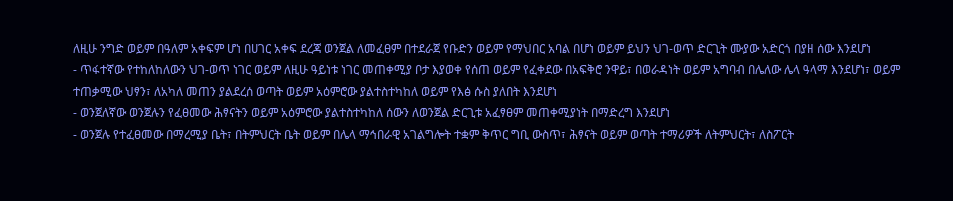ለዚሁ ንግድ ወይም በዓለም አቀፍም ሆነ በሀገር አቀፍ ደረጃ ወንጀል ለመፈፀም በተደራጀ የቡድን ወይም የማህበር አባል በሆነ ወይም ይህን ህገ-ወጥ ድርጊት ሙያው አድርጎ በያዘ ሰው እንደሆነ
- ጥፋተኛው የተከለከለውን ህገ-ወጥ ነገር ወይም ለዚሁ ዓይነቱ ነገር መጠቀሚያ ቦታ እያወቀ የሰጠ ወይም የፈቀደው በአፍቅሮ ንዋይ፣ በወራዳነት ወይም አግባብ በሌለው ሌላ ዓላማ እንደሆነ፣ ወይም ተጠቃሚው ህፃን፣ ለአካለ መጠን ያልደረሰ ወጣት ወይም አዕምሮው ያልተስተካከለ ወይም የእፅ ሱስ ያለበት እንደሆነ
- ወንጀለኛው ወንጀሉን የፈፀመው ሕፃናትን ወይም አዕምሮው ያልተስተካከለ ሰውን ለወንጀል ድርጊቱ አፈፃፀም መጠቀሚያነት በማድረግ እንደሆነ
- ወንጀሉ የተፈፀመው በማረሚያ ቤት፣ በትምህርት ቤት ወይም በሌላ ማኅበራዊ አገልግሎት ተቋም ቅጥር ግቢ ውስጥ፣ ሕፃናት ወይም ወጣት ተማሪዎች ለትምህርት፣ ለስፖርት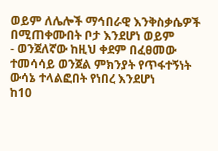ወይም ለሌሎች ማኅበራዊ እንቅስቃሴዎች በሚጠቀሙበት ቦታ እንደሆነ ወይም
- ወንጀለኛው ከዚህ ቀደም በፈፀመው ተመሳሳይ ወንጀል ምክንያት የጥፋተኝነት ውሳኔ ተላልፎበት የነበረ እንደሆነ
ከ10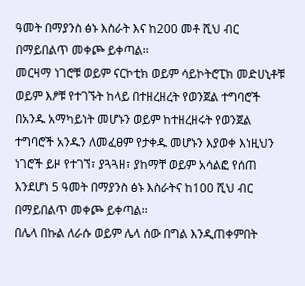ዓመት በማያንስ ፅኑ እስራት እና ከ200 መቶ ሺህ ብር በማይበልጥ መቀጮ ይቀጣል፡፡
መርዛማ ነገሮቹ ወይም ናርኮቲክ ወይም ሳይኮትሮፒክ መድሀኒቶቹ ወይም እፆቹ የተገኙት ከላይ በተዘረዘረት የወንጀል ተግባሮች በአንዱ አማካይነት መሆኑን ወይም ከተዘረዘሩት የወንጀል ተግባሮች አንዱን ለመፈፀም የታቀዱ መሆኑን እያወቀ እነዚህን ነገሮች ይዞ የተገኘ፣ ያጓጓዘ፣ ያከማቸ ወይም አሳልፎ የሰጠ እንደሆነ 5 ዓመት በማያንስ ፅኑ እስራትና ከ100 ሺህ ብር በማይበልጥ መቀጮ ይቀጣል፡፡
በሌላ በኩል ለራሱ ወይም ሌላ ሰው በግል እንዲጠቀምበት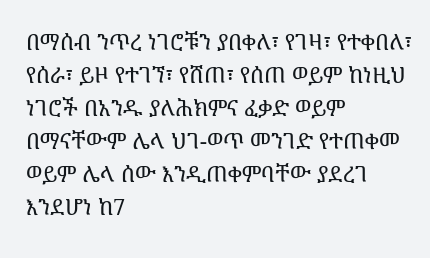በማሰብ ንጥረ ነገሮቹን ያበቀለ፣ የገዛ፣ የተቀበለ፣ የሰራ፣ ይዞ የተገኘ፣ የሸጠ፣ የሰጠ ወይም ከነዚህ ነገሮች በአንዱ ያለሕክምና ፈቃድ ወይም በማናቸውም ሌላ ህገ-ወጥ መንገድ የተጠቀመ ወይም ሌላ ሰው እንዲጠቀምባቸው ያደረገ እንደሆነ ከ7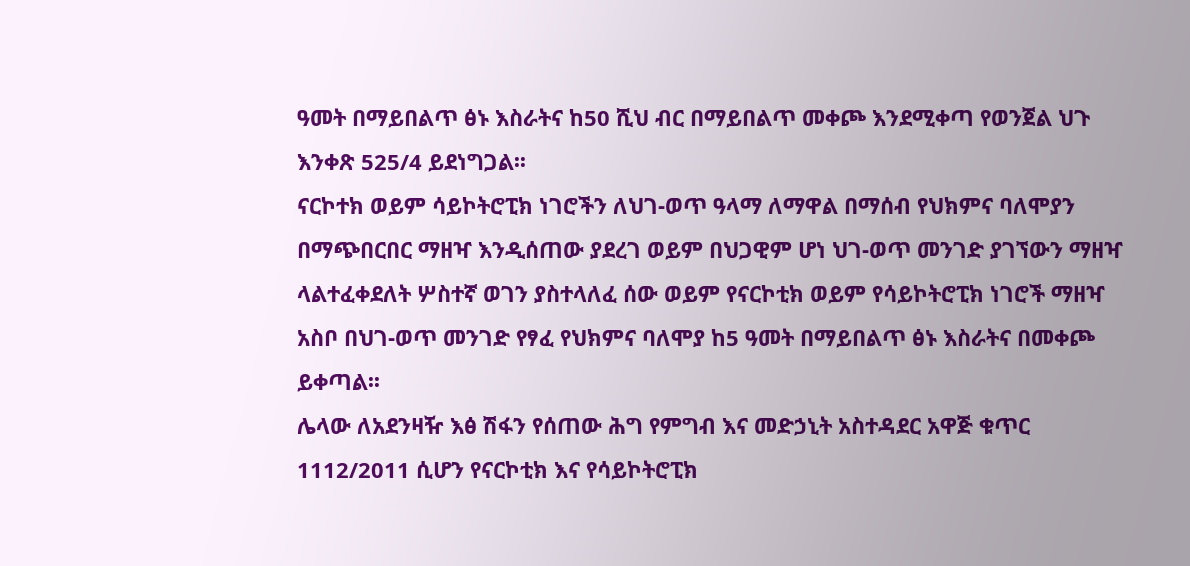ዓመት በማይበልጥ ፅኑ እስራትና ከ50 ሺህ ብር በማይበልጥ መቀጮ እንደሚቀጣ የወንጀል ህጉ እንቀጽ 525/4 ይደነግጋል፡፡
ናርኮተክ ወይም ሳይኮትሮፒክ ነገሮችን ለህገ-ወጥ ዓላማ ለማዋል በማሰብ የህክምና ባለሞያን በማጭበርበር ማዘዣ እንዲሰጠው ያደረገ ወይም በህጋዊም ሆነ ህገ-ወጥ መንገድ ያገኘውን ማዘዣ ላልተፈቀደለት ሦስተኛ ወገን ያስተላለፈ ሰው ወይም የናርኮቲክ ወይም የሳይኮትሮፒክ ነገሮች ማዘዣ አስቦ በህገ-ወጥ መንገድ የፃፈ የህክምና ባለሞያ ከ5 ዓመት በማይበልጥ ፅኑ እስራትና በመቀጮ ይቀጣል፡፡
ሌላው ለአደንዛዥ እፅ ሽፋን የሰጠው ሕግ የምግብ እና መድኃኒት አስተዳደር አዋጅ ቁጥር 1112/2011 ሲሆን የናርኮቲክ እና የሳይኮትሮፒክ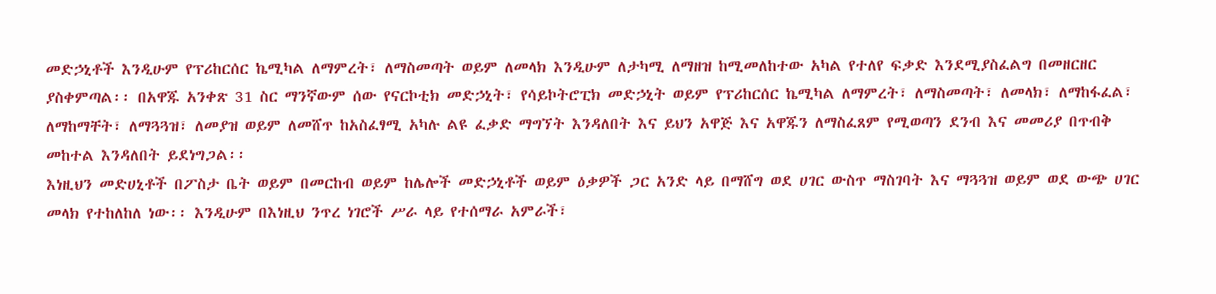መድኃኒቶች እንዲሁም የፕሪከርሰር ኬሚካል ለማምረት፣ ለማስመጣት ወይም ለመላክ እንዲሁም ለታካሚ ለማዘዝ ከሚመለከተው አካል የተለየ ፍቃድ እንደሚያስፈልግ በመዘርዘር ያስቀምጣል፡፡ በአዋጁ አንቀጽ 31 ስር ማንኛውም ሰው የናርኮቲክ መድኃኒት፣ የሳይኮትሮፒክ መድኃኒት ወይም የፕሪከርሰር ኬሚካል ለማምረት፣ ለማስመጣት፣ ለመላክ፣ ለማከፋፈል፣ ለማከማቸት፣ ለማጓጓዝ፣ ለመያዝ ወይም ለመሸጥ ከአስፈፃሚ አካሉ ልዩ ፈቃድ ማግኘት እንዳለበት እና ይህን አዋጅ እና አዋጁን ለማስፈጸም የሚወጣን ደንብ እና መመሪያ በጥብቅ መከተል እንዳለበት ይደነግጋል፡፡
እነዚህን መድሀኒቶች በፖስታ ቤት ወይም በመርከብ ወይም ከሌሎች መድኃኒቶች ወይም ዕቃዎች ጋር አንድ ላይ በማሸግ ወደ ሀገር ውስጥ ማስገባት እና ማጓጓዝ ወይም ወደ ውጭ ሀገር መላክ የተከለከለ ነው፡፡ እንዲሁም በእነዚህ ንጥረ ነገሮች ሥራ ላይ የተሰማራ አምራች፣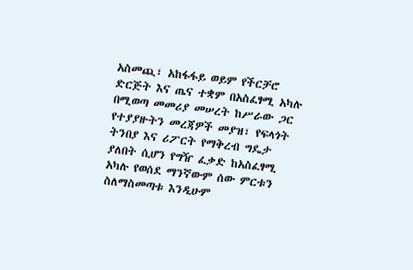አስመጪ፣ አከፋፋይ ወይም የችርቻሮ ድርጅት እና ጤና ተቋም በአስፈፃሚ አካሉ በሚወጣ መመሪያ መሠረት ከሥራው ጋር የተያያዙትን መረጃዎች መያዝ፣ የፍላጎት ትንበያ እና ሪፖርት የማቅረብ ግዴታ ያለበት ሲሆን የግዥ ፈቃድ ከአስፈፃሚ አካሉ የወሰደ ማንኛውም ሰው ምርቱን ስለማስመጣቱ እንዲሁም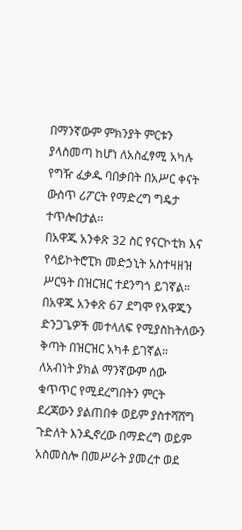በማንኛውም ምክንያት ምርቱን ያላስመጣ ከሆነ ለአስፈፃሚ አካሉ የግዥ ፈቃዱ ባበቃበት በአሥር ቀናት ውስጥ ሪፖርት የማድረግ ግዴታ ተጥሎበታል፡፡
በአዋጁ አንቀጽ 32 ስር የናርኮቲክ እና የሳይኮትሮፒክ መድኃኒት አስተዛዘዝ ሥርዓት በዝርዝር ተደንግጎ ይገኛል። በአዋጁ አንቀጽ 67 ደግሞ የአዋጁን ድንጋጌዎች መተላለፍ የሚያስከትለውን ቅጣት በዝርዝር አካቶ ይገኛል።
ለአብነት ያክል ማንኛውም ሰው ቁጥጥር የሚደረግበትን ምርት ደረጃውን ያልጠበቀ ወይም ያስተሻሸግ ጉድለት እንዲኖረው በማድረግ ወይም አስመስሎ በመሥራት ያመረተ ወደ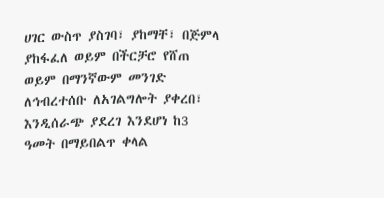ሀገር ውስጥ ያስገባ፣ ያከማቸ፣ በጅምላ ያከፋፈለ ወይም በችርቻሮ የሸጠ ወይም በማንኛውም መንገድ ለኅብረተሰቡ ለአገልግሎት ያቀረበ፣ እንዲሰራጭ ያደረገ እንደሆነ ከ3 ዓመት በማይበልጥ ቀላል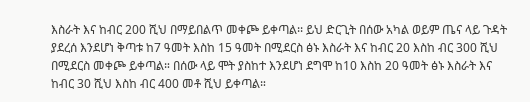እስራት እና ከብር 200 ሺህ በማይበልጥ መቀጮ ይቀጣል፡፡ ይህ ድርጊት በሰው አካል ወይም ጤና ላይ ጉዳት ያደረሰ እንደሆነ ቅጣቱ ከ7 ዓመት እስከ 15 ዓመት በሚደርስ ፅኑ እስራት እና ከብር 20 እስከ ብር 300 ሺህ በሚደርስ መቀጮ ይቀጣል። በሰው ላይ ሞት ያስከተ እንደሆነ ደግሞ ከ10 እስከ 20 ዓመት ፅኑ እስራት እና ከብር 30 ሺህ እስከ ብር 400 መቶ ሺህ ይቀጣል።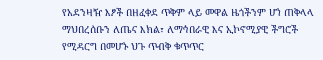የአደንዛዥ እፆች በዘፈቀደ ጥቅም ላይ መዋል ዜጎችንም ሆነ ጠቅላላ ማህበረሰቡን ለጤና እክል፣ ለማኅበራዊ እና ኢኮኖሚያዊ ችግሮች የሚዳርግ በመሆኑ ህጉ ጥብቅ ቁጥጥር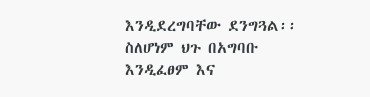እንዲደረግባቸው ደንግጓል፡፡ ስለሆነም ህጉ በአግባቡ እንዲፈፀም እና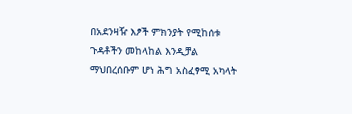በአደንዛዥ እፆች ምክንያት የሚከሰቱ ጉዳቶችን መከላከል እንዲቻል ማህበረሰቡም ሆነ ሕግ አስፈፃሚ አካላት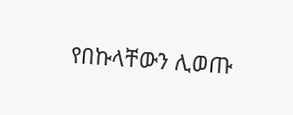የበኩላቸውን ሊወጡ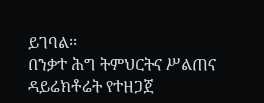ይገባል፡፡
በንቃተ ሕግ ትምህርትና ሥልጠና ዳይሬክቶሬት የተዘጋጀ